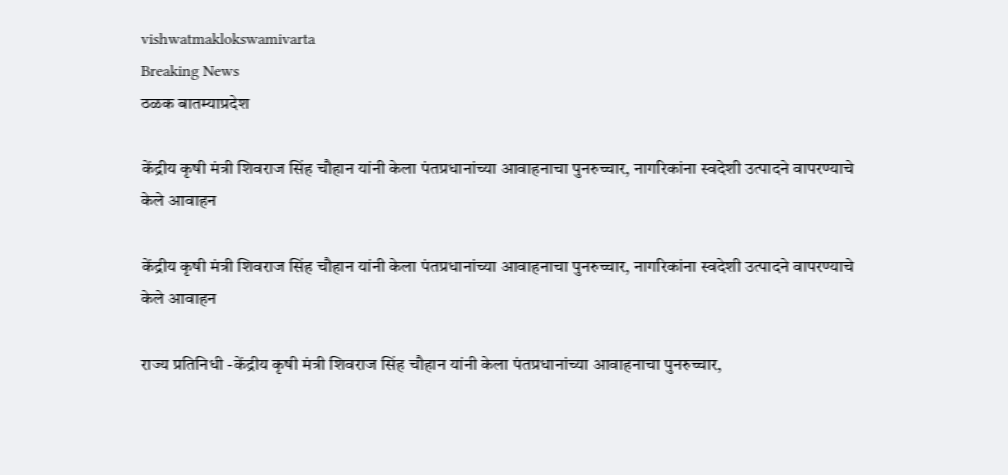vishwatmaklokswamivarta
Breaking News
ठळक बातम्याप्रदेश

केंद्रीय कृषी मंत्री शिवराज सिंह चौहान यांनी केला पंतप्रधानांच्या आवाहनाचा पुनरुच्चार, नागरिकांना स्वदेशी उत्पादने वापरण्याचे केले आवाहन

केंद्रीय कृषी मंत्री शिवराज सिंह चौहान यांनी केला पंतप्रधानांच्या आवाहनाचा पुनरुच्चार, नागरिकांना स्वदेशी उत्पादने वापरण्याचे केले आवाहन

राज्य प्रतिनिधी -केंद्रीय कृषी मंत्री शिवराज सिंह चौहान यांनी केला पंतप्रधानांच्या आवाहनाचा पुनरुच्चार,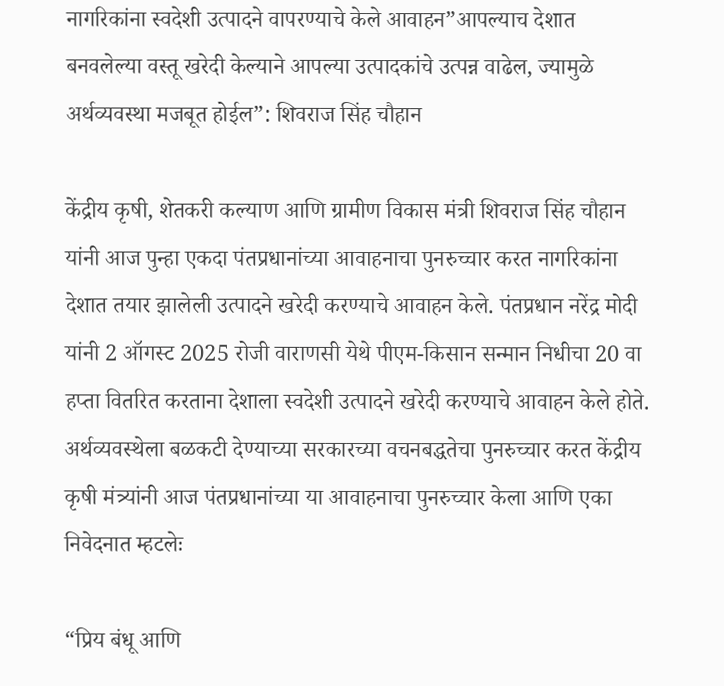नागरिकांना स्वदेशी उत्पादने वापरण्याचे केले आवाहन”आपल्याच देशात बनवलेल्या वस्तू खरेदी केल्याने आपल्या उत्पादकांचे उत्पन्न वाढेल, ज्यामुळे अर्थव्यवस्था मजबूत होईल”: शिवराज सिंह चौहान

केंद्रीय कृषी, शेतकरी कल्याण आणि ग्रामीण विकास मंत्री शिवराज सिंह चौहान यांनी आज पुन्हा एकदा पंतप्रधानांच्या आवाहनाचा पुनरुच्चार करत नागरिकांना देशात तयार झालेली उत्पादने खरेदी करण्याचे आवाहन केले. पंतप्रधान नरेंद्र मोदी यांनी 2 ऑगस्ट 2025 रोजी वाराणसी येथे पीएम-किसान सन्मान निधीचा 20 वा हप्ता वितरित करताना देशाला स्वदेशी उत्पादने खरेदी करण्याचे आवाहन केले होते. अर्थव्यवस्थेला बळकटी देण्याच्या सरकारच्या वचनबद्धतेचा पुनरुच्चार करत केंद्रीय कृषी मंत्र्यांनी आज पंतप्रधानांच्या या आवाहनाचा पुनरुच्चार केला आणि एका निवेदनात म्हटलेः

“प्रिय बंधू आणि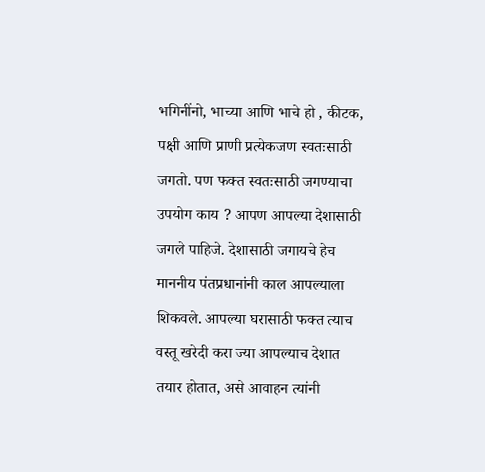भगिनींनो, भाच्या आणि भाचे हो , कीटक, पक्षी आणि प्राणी प्रत्येकजण स्वतःसाठी जगतो. पण फक्त स्वतःसाठी जगण्याचा उपयोग काय ? आपण आपल्या देशासाठी जगले पाहिजे. देशासाठी जगायचे हेच माननीय पंतप्रधानांनी काल आपल्याला शिकवले. आपल्या घरासाठी फक्त त्याच वस्तू खरेदी करा ज्या आपल्याच देशात तयार होतात, असे आवाहन त्यांनी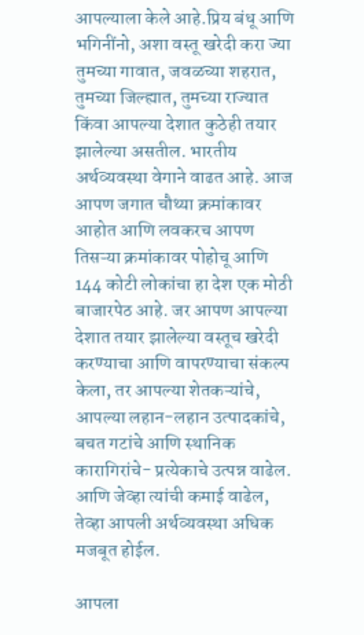आपल्याला केले आहे.प्रिय बंधू आणि भगिनींनो, अशा वस्तू खरेदी करा ज्या तुमच्या गावात, जवळच्या शहरात, तुमच्या जिल्ह्यात, तुमच्या राज्यात किंवा आपल्या देशात कुठेही तयार झालेल्या असतील. भारतीय अर्थव्यवस्था वेगाने वाढत आहे. आज आपण जगात चौथ्या क्रमांकावर आहोत आणि लवकरच आपण तिसऱ्या क्रमांकावर पोहोचू आणि 144 कोटी लोकांचा हा देश एक मोठी बाजारपेठ आहे. जर आपण आपल्या देशात तयार झालेल्या वस्तूच खरेदी करण्याचा आणि वापरण्याचा संकल्प केला, तर आपल्या शेतकऱ्यांचे, आपल्या लहान-लहान उत्पादकांचे, बचत गटांचे आणि स्थानिक कारागिरांचे- प्रत्येकाचे उत्पन्न वाढेल. आणि जेव्हा त्यांची कमाई वाढेल, तेव्हा आपली अर्थव्यवस्था अधिक मजबूत होईल.

आपला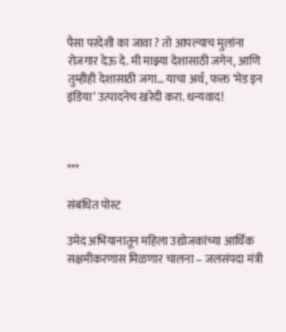पैसा परदेशी का जावा ? तो आपल्याच मुलांना रोजगार देऊ दे. मी माझ्या देशासाठी जगेन, आणि तुम्हीही देशासाठी जगा… याचा अर्थ, फक्त ‘मेड इन इंडिया’ उत्पादनेच खरेदी करा. धन्यवाद!



***

संबंधित पोस्ट

उमेद अभियानातून महिला उद्योजकांच्या आर्थिक सक्षमीकरणास मिळणार चालना – जलसंपदा मंत्री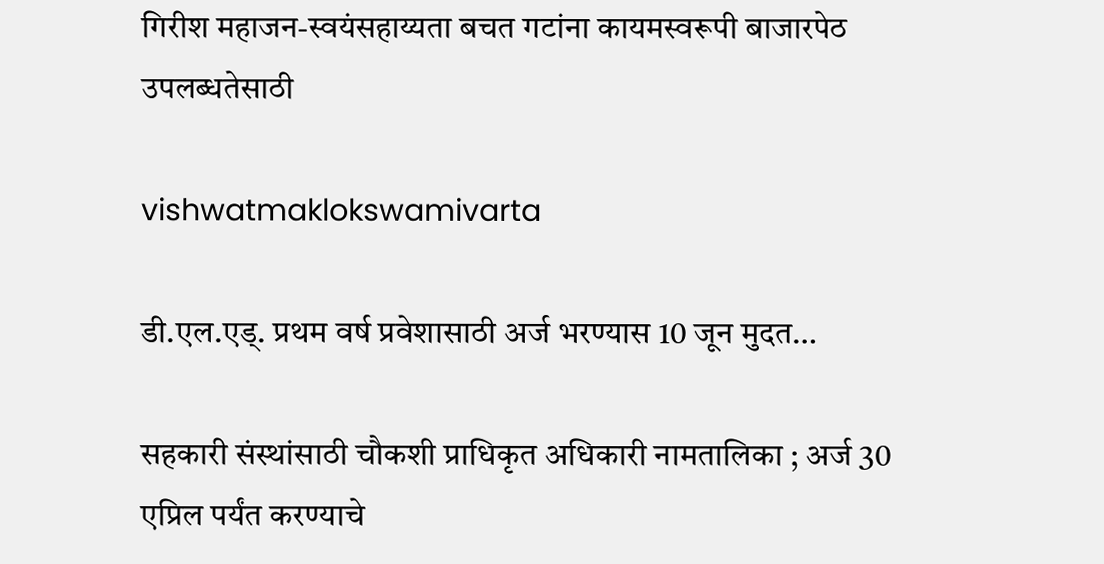गिरीश महाजन-स्वयंसहाय्यता बचत गटांना कायमस्वरूपी बाजारपेठ उपलब्धतेसाठी

vishwatmaklokswamivarta

डी.एल.एड्. प्रथम वर्ष प्रवेशासाठी अर्ज भरण्यास 10 जून मुदत…

सहकारी संस्थांसाठी चौकशी प्राधिकृत अधिकारी नामतालिका ; अर्ज 30 एप्रिल पर्यंत करण्याचे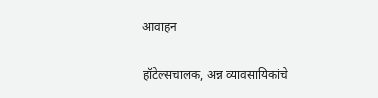आवाहन

हॉटेल्सचालक, अन्न व्यावसायिकांचे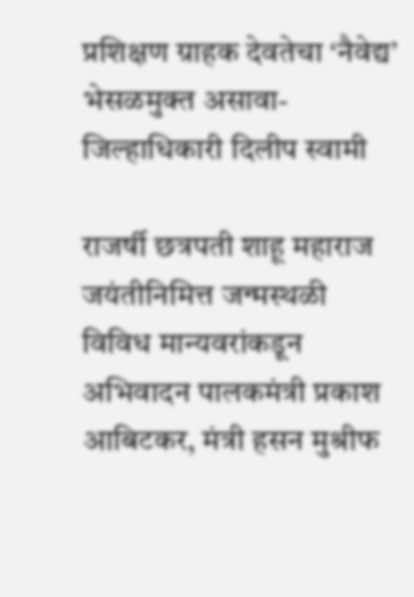प्रशिक्षण ग्राहक देवतेचा ‘नैवेद्य’ भेसळमुक्त असावा- जिल्हाधिकारी दिलीप स्वामी

राजर्षी छत्रपती शाहू महाराज जयंतीनिमित्त जन्मस्थळी विविध मान्यवरांकडून अभिवादन पालकमंत्री प्रकाश आबिटकर, मंत्री हसन मुश्रीफ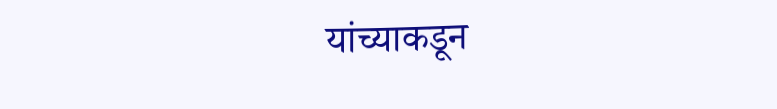यांच्याकडून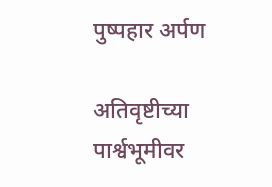पुष्पहार अर्पण

अतिवृष्टीच्या पार्श्वभूमीवर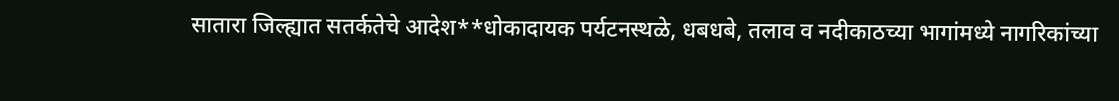सातारा जिल्ह्यात सतर्कतेचे आदेश**धोकादायक पर्यटनस्थळे, धबधबे, तलाव व नदीकाठच्या भागांमध्ये नागरिकांच्या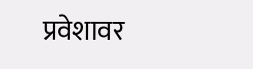प्रवेशावर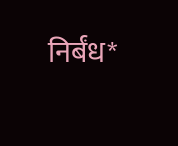निर्बंध*